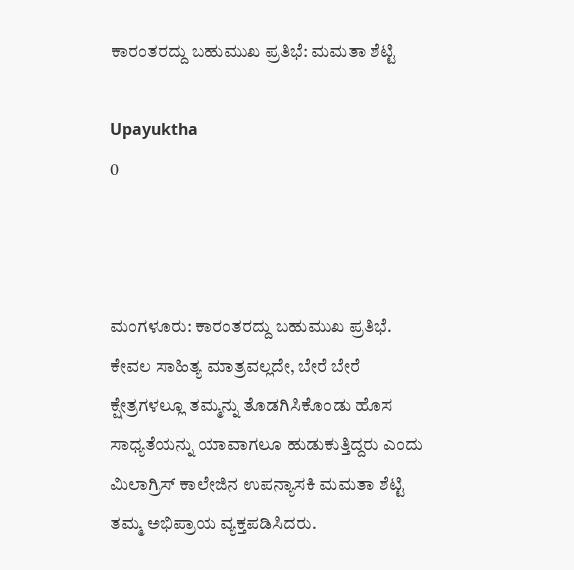ಕಾರಂತರದ್ದು ಬಹುಮುಖ ಪ್ರತಿಭೆ: ಮಮತಾ ಶೆಟ್ಟಿ

Upayuktha
0



ಮಂಗಳೂರು: ಕಾರಂತರದ್ದು ಬಹುಮುಖ ಪ್ರತಿಭೆ. ಕೇವಲ ಸಾಹಿತ್ಯ ಮಾತ್ರವಲ್ಲದೇ, ಬೇರೆ ಬೇರೆ ಕ್ಷೇತ್ರಗಳಲ್ಲೂ ತಮ್ಮನ್ನು ತೊಡಗಿಸಿಕೊಂಡು ಹೊಸ ಸಾಧ್ಯತೆಯನ್ನು ಯಾವಾಗಲೂ ಹುಡುಕುತ್ತಿದ್ದರು ಎಂದು ಮಿಲಾಗ್ರಿಸ್ ಕಾಲೇಜಿನ ಉಪನ್ಯಾಸಕಿ ಮಮತಾ ಶೆಟ್ಟಿ ತಮ್ಮ ಅಭಿಪ್ರಾಯ ವ್ಯಕ್ತಪಡಿಸಿದರು.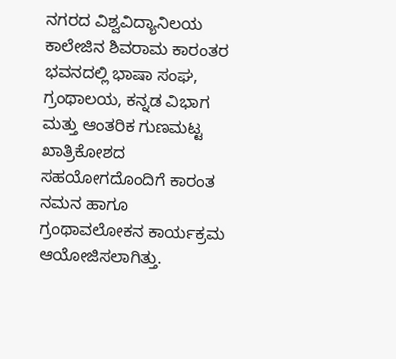ನಗರದ ವಿಶ್ವವಿದ್ಯಾನಿಲಯ ಕಾಲೇಜಿನ ಶಿವರಾಮ ಕಾರಂತರ ಭವನದಲ್ಲಿ ಭಾಷಾ ಸಂಘ, ಗ್ರಂಥಾಲಯ, ಕನ್ನಡ ವಿಭಾಗ ಮತ್ತು ಆಂತರಿಕ ಗುಣಮಟ್ಟ ಖಾತ್ರಿಕೋಶದ ಸಹಯೋಗದೊಂದಿಗೆ ಕಾರಂತ ನಮನ ಹಾಗೂ ಗ್ರಂಥಾವಲೋಕನ ಕಾರ್ಯಕ್ರಮ ಆಯೋಜಿಸಲಾಗಿತ್ತು.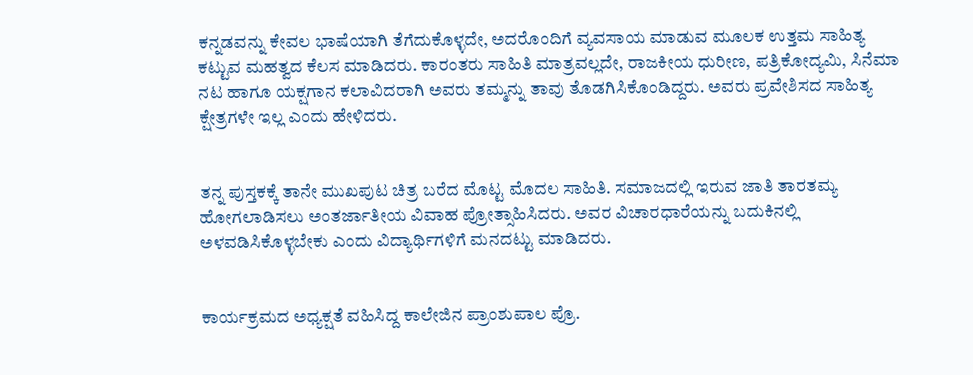ಕನ್ನಡವನ್ನು ಕೇವಲ ಭಾಷೆಯಾಗಿ ತೆಗೆದುಕೊಳ್ಳದೇ, ಅದರೊಂದಿಗೆ ವ್ಯವಸಾಯ ಮಾಡುವ ಮೂಲಕ ಉತ್ತಮ ಸಾಹಿತ್ಯ ಕಟ್ಟುವ ಮಹತ್ವದ ಕೆಲಸ ಮಾಡಿದರು. ಕಾರಂತರು ಸಾಹಿತಿ ಮಾತ್ರವಲ್ಲದೇ, ರಾಜಕೀಯ ಧುರೀಣ, ಪತ್ರಿಕೋದ್ಯಮಿ, ಸಿನೆಮಾ ನಟ ಹಾಗೂ ಯಕ್ಷಗಾನ ಕಲಾವಿದರಾಗಿ ಅವರು ತಮ್ಮನ್ನು ತಾವು ತೊಡಗಿಸಿಕೊಂಡಿದ್ದರು. ಅವರು ಪ್ರವೇಶಿಸದ ಸಾಹಿತ್ಯ ಕ್ಷೇತ್ರಗಳೇ ಇಲ್ಲ ಎಂದು ಹೇಳಿದರು.


ತನ್ನ ಪುಸ್ತಕಕ್ಕೆ ತಾನೇ ಮುಖಪುಟ ಚಿತ್ರ ಬರೆದ ಮೊಟ್ಟ ಮೊದಲ ಸಾಹಿತಿ. ಸಮಾಜದಲ್ಲಿ ಇರುವ ಜಾತಿ ತಾರತಮ್ಯ ಹೋಗಲಾಡಿಸಲು ಅಂತರ್ಜಾತೀಯ ವಿವಾಹ ಪ್ರೋತ್ಸಾಹಿಸಿದರು. ಅವರ ವಿಚಾರಧಾರೆಯನ್ನು ಬದುಕಿನಲ್ಲಿ ಅಳವಡಿಸಿಕೊಳ್ಳಬೇಕು ಎಂದು ವಿದ್ಯಾರ್ಥಿಗಳಿಗೆ ಮನದಟ್ಟು ಮಾಡಿದರು.


ಕಾರ್ಯಕ್ರಮದ ಅಧ್ಯಕ್ಷತೆ ವಹಿಸಿದ್ದ ಕಾಲೇಜಿನ ಪ್ರಾಂಶುಪಾಲ ಪ್ರೊ.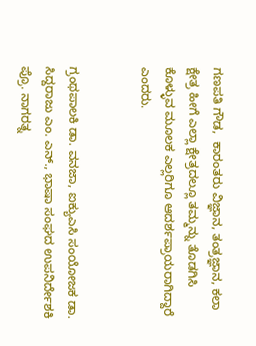ಗಣಪತಿ ಗೌಡ,  ಕಾರಂತರು ವಿಜ್ಞಾನ, ತಂತ್ರಜ್ಞಾನ, ಕಲಾ ಕ್ಷೇತ್ರ ಹೀಗೆ ಎಲ್ಲಾ ಕ್ಷೇತ್ರದಲ್ಲೂ ತಮ್ಮನ್ನು ತೊಡಗಿಸಿ ಕೊಳ್ಳುವ ಮೂಲಕ ಎಲ್ಲರಿಗೂ ಆದರ್ಶಪ್ರಾಯರಾಗಿದ್ದಾರೆ ಎಂದರು.


ಗ್ರಂಥಪಾಲಕಿ ಡಾ. ವನಜಾ, ಐಕ್ಯುಎಸಿ ಸಂಯೋಜಕ ಡಾ. ಸಿದ್ದರಾಜು ಎಂ. ಎನ್., ಭಾಷಾ ಸಂಘದ ಉಪನಿರ್ದೇಶಕಿ ಪ್ರೊ. ನಾಗರತ್ನ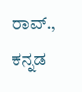ರಾವ್., ಕನ್ನಡ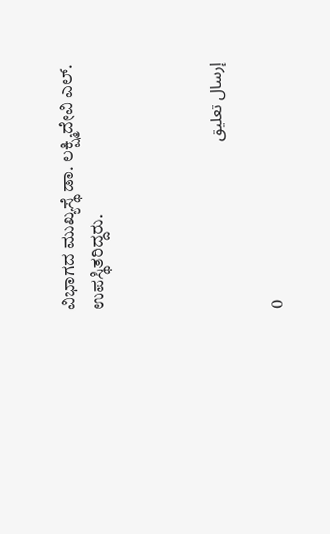ವಿಭಾಗದ ಮುಖ್ಯಸ್ಥೆ ಡಾ. ಲಕ್ಷ್ಮಿದೇವಿ ಎಲ್. ಉಪಸ್ಥಿತರಿದ್ದರು.



إرسال تعليق

0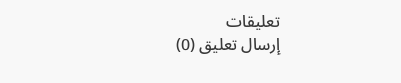تعليقات
إرسال تعليق (0)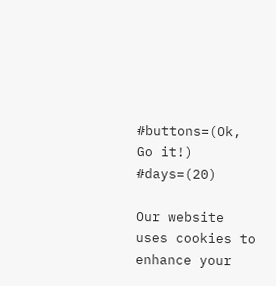#buttons=(Ok, Go it!) #days=(20)

Our website uses cookies to enhance your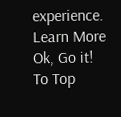experience. Learn More
Ok, Go it!
To Top